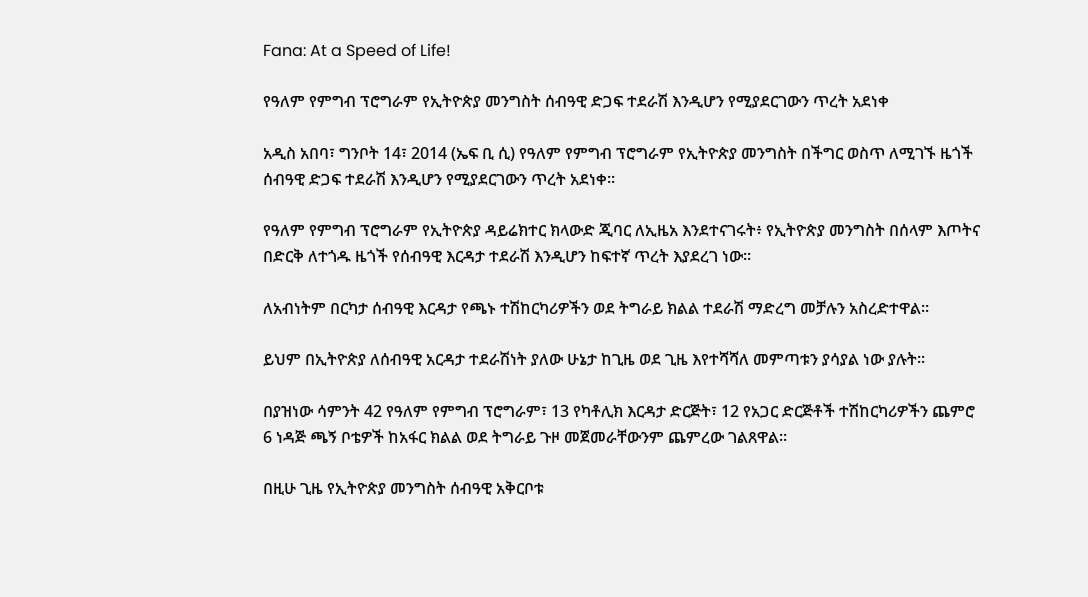Fana: At a Speed of Life!

የዓለም የምግብ ፕሮግራም የኢትዮጵያ መንግስት ሰብዓዊ ድጋፍ ተደራሽ እንዲሆን የሚያደርገውን ጥረት አደነቀ

አዲስ አበባ፣ ግንቦት 14፣ 2014 (ኤፍ ቢ ሲ) የዓለም የምግብ ፕሮግራም የኢትዮጵያ መንግስት በችግር ወስጥ ለሚገኙ ዜጎች ሰብዓዊ ድጋፍ ተደራሽ እንዲሆን የሚያደርገውን ጥረት አደነቀ፡፡

የዓለም የምግብ ፕሮግራም የኢትዮጵያ ዳይሬክተር ክላውድ ጂባር ለኢዜአ እንደተናገሩት፥ የኢትዮጵያ መንግስት በሰላም እጦትና በድርቅ ለተጎዱ ዜጎች የሰብዓዊ እርዳታ ተደራሽ እንዲሆን ከፍተኛ ጥረት እያደረገ ነው፡፡

ለአብነትም በርካታ ሰብዓዊ እርዳታ የጫኑ ተሽከርካሪዎችን ወደ ትግራይ ክልል ተደራሽ ማድረግ መቻሉን አስረድተዋል፡፡

ይህም በኢትዮጵያ ለሰብዓዊ አርዳታ ተደራሽነት ያለው ሁኔታ ከጊዜ ወደ ጊዜ እየተሻሻለ መምጣቱን ያሳያል ነው ያሉት፡፡

በያዝነው ሳምንት 42 የዓለም የምግብ ፕሮግራም፣ 13 የካቶሊክ እርዳታ ድርጅት፣ 12 የአጋር ድርጅቶች ተሽከርካሪዎችን ጨምሮ 6 ነዳጅ ጫኝ ቦቴዎች ከአፋር ክልል ወደ ትግራይ ጉዞ መጀመራቸውንም ጨምረው ገልጸዋል፡፡

በዚሁ ጊዜ የኢትዮጵያ መንግስት ሰብዓዊ አቅርቦቱ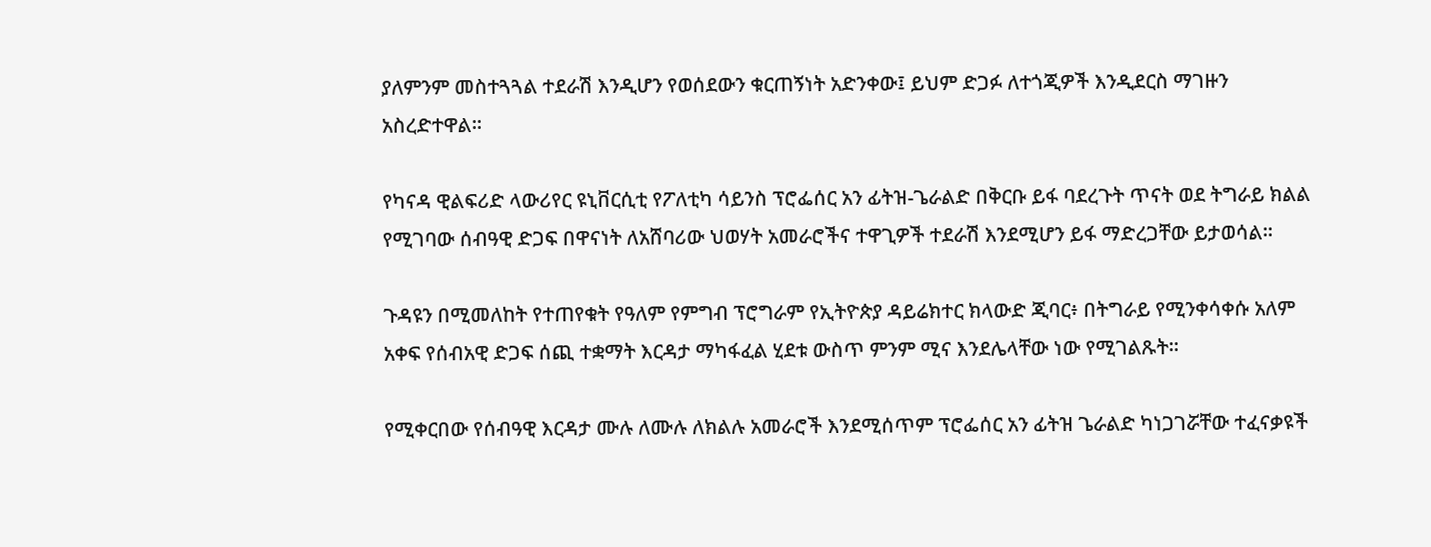ያለምንም መስተጓጓል ተደራሽ እንዲሆን የወሰደውን ቁርጠኝነት አድንቀው፤ ይህም ድጋፉ ለተጎጂዎች እንዲደርስ ማገዙን አስረድተዋል፡፡

የካናዳ ዊልፍሪድ ላውሪየር ዩኒቨርሲቲ የፖለቲካ ሳይንስ ፕሮፌሰር አን ፊትዝ-ጌራልድ በቅርቡ ይፋ ባደረጉት ጥናት ወደ ትግራይ ክልል የሚገባው ሰብዓዊ ድጋፍ በዋናነት ለአሸባሪው ህወሃት አመራሮችና ተዋጊዎች ተደራሽ እንደሚሆን ይፋ ማድረጋቸው ይታወሳል፡፡

ጉዳዩን በሚመለከት የተጠየቁት የዓለም የምግብ ፕሮግራም የኢትዮጵያ ዳይሬክተር ክላውድ ጂባር፥ በትግራይ የሚንቀሳቀሱ አለም አቀፍ የሰብአዊ ድጋፍ ሰጪ ተቋማት እርዳታ ማካፋፈል ሂደቱ ውስጥ ምንም ሚና እንደሌላቸው ነው የሚገልጹት፡፡

የሚቀርበው የሰብዓዊ እርዳታ ሙሉ ለሙሉ ለክልሉ አመራሮች እንደሚሰጥም ፕሮፌሰር አን ፊትዝ ጌራልድ ካነጋገሯቸው ተፈናቃዩች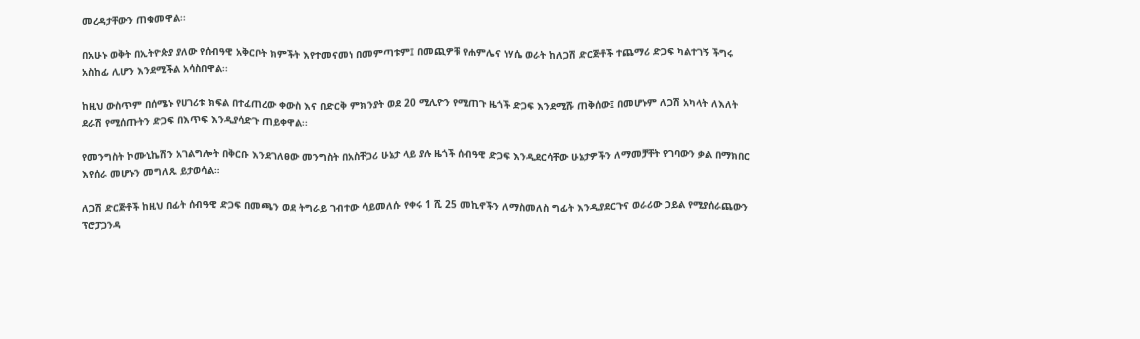መረዳታቸውን ጠቁመዋል፡፡

በአሁኑ ወቅት በኢትዮጵያ ያለው የሰብዓዊ አቅርቦት ክምችት እየተመናመነ በመምጣቱም፤ በመጪዎቹ የሐምሌና ነሃሴ ወራት ከለጋሽ ድርጅቶች ተጨማሪ ድጋፍ ካልተገኝ ችግሩ አስከፊ ሊሆን እንደሚችል አሳስበዋል፡፡

ከዚህ ውስጥም በሰሜኑ የሀገሪቱ ክፍል በተፈጠረው ቀውስ እና በድርቅ ምክንያት ወደ 20 ሚሊዮን የሚጠጉ ዜጎች ድጋፍ እንደሚሹ ጠቅሰው፤ በመሆኑም ለጋሽ አካላት ለእለት ደራሽ የሚሰጡትን ድጋፍ በእጥፍ እንዲያሳድጉ ጠይቀዋል፡፡

የመንግስት ኮሙኒኬሽን አገልግሎት በቅርቡ እንደገለፀው መንግስት በአስቸጋሪ ሁኔታ ላይ ያሉ ዜጎች ሰብዓዊ ድጋፍ እንዲደርሳቸው ሁኔታዎችን ለማመቻቸት የገባውን ቃል በማክበር እየሰራ መሆኑን መግለጹ ይታወሳል።

ለጋሽ ድርጅቶች ከዚህ በፊት ሰብዓዊ ድጋፍ በመጫን ወደ ትግራይ ገብተው ሳይመለሱ የቀሩ 1 ሺ 25 መኪኖችን ለማስመለስ ግፊት እንዲያደርጉና ወራሪው ኃይል የሚያሰራጨውን ፕሮፓጋንዳ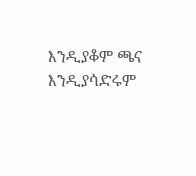እንዲያቆም ጫና እንዲያሳድሩም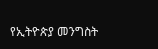የኢትዮጵያ መንግስት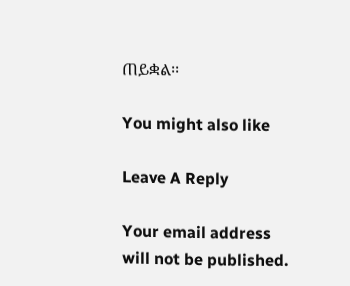ጠይቋል፡፡

You might also like

Leave A Reply

Your email address will not be published.